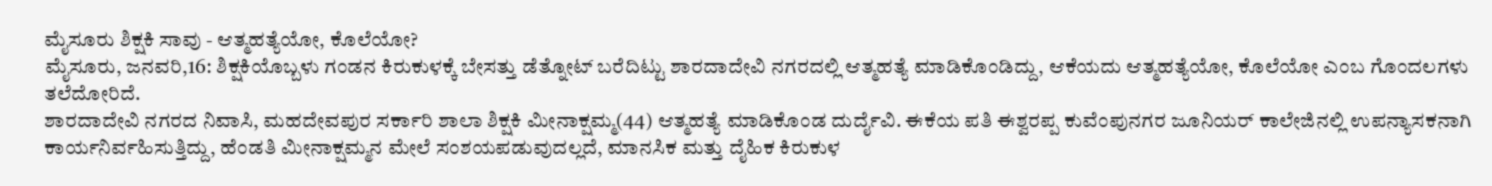ಮೈಸೂರು ಶಿಕ್ಷಕಿ ಸಾವು - ಆತ್ಮಹತ್ಯೆಯೋ, ಕೊಲೆಯೋ?
ಮೈಸೂರು, ಜನವರಿ,16: ಶಿಕ್ಷಕಿಯೊಬ್ಬಳು ಗಂಡನ ಕಿರುಕುಳಕ್ಕೆ ಬೇಸತ್ತು ಡೆತ್ನೋಟ್ ಬರೆದಿಟ್ಟು ಶಾರದಾದೇವಿ ನಗರದಲ್ಲಿ ಆತ್ಮಹತ್ಯೆ ಮಾಡಿಕೊಂಡಿದ್ದು, ಆಕೆಯದು ಆತ್ಮಹತ್ಯೆಯೋ, ಕೊಲೆಯೋ ಎಂಬ ಗೊಂದಲಗಳು ತಲೆದೋರಿದೆ.
ಶಾರದಾದೇವಿ ನಗರದ ನಿವಾಸಿ, ಮಹದೇವಪುರ ಸರ್ಕಾರಿ ಶಾಲಾ ಶಿಕ್ಷಕಿ ಮೀನಾಕ್ಷಮ್ಮ(44) ಆತ್ಮಹತ್ಯೆ ಮಾಡಿಕೊಂಡ ದುರ್ದೈವಿ. ಈಕೆಯ ಪತಿ ಈಶ್ವರಪ್ಪ ಕುವೆಂಪುನಗರ ಜೂನಿಯರ್ ಕಾಲೇಜಿನಲ್ಲಿ ಉಪನ್ಯಾಸಕನಾಗಿ ಕಾರ್ಯನಿರ್ವಹಿಸುತ್ತಿದ್ದು, ಹೆಂಡತಿ ಮೀನಾಕ್ಷಮ್ಮನ ಮೇಲೆ ಸಂಶಯಪಡುವುದಲ್ಲದೆ, ಮಾನಸಿಕ ಮತ್ತು ದೈಹಿಕ ಕಿರುಕುಳ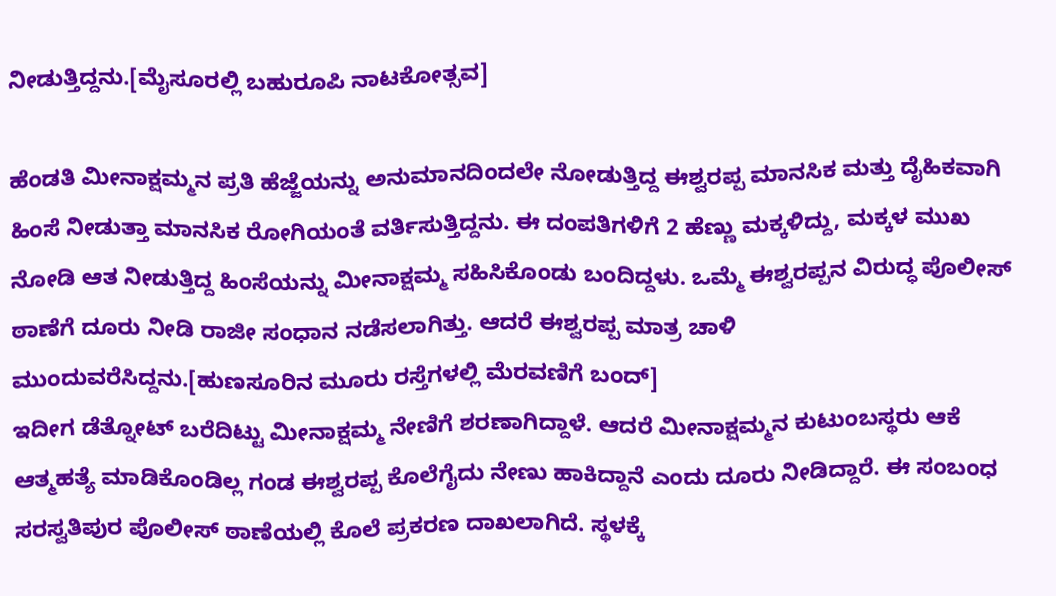ನೀಡುತ್ತಿದ್ದನು.[ಮೈಸೂರಲ್ಲಿ ಬಹುರೂಪಿ ನಾಟಕೋತ್ಸವ]

ಹೆಂಡತಿ ಮೀನಾಕ್ಷಮ್ಮನ ಪ್ರತಿ ಹೆಜ್ಜೆಯನ್ನು ಅನುಮಾನದಿಂದಲೇ ನೋಡುತ್ತಿದ್ದ ಈಶ್ವರಪ್ಪ ಮಾನಸಿಕ ಮತ್ತು ದೈಹಿಕವಾಗಿ ಹಿಂಸೆ ನೀಡುತ್ತಾ ಮಾನಸಿಕ ರೋಗಿಯಂತೆ ವರ್ತಿಸುತ್ತಿದ್ದನು. ಈ ದಂಪತಿಗಳಿಗೆ 2 ಹೆಣ್ಣು ಮಕ್ಕಳಿದ್ದು, ಮಕ್ಕಳ ಮುಖ ನೋಡಿ ಆತ ನೀಡುತ್ತಿದ್ದ ಹಿಂಸೆಯನ್ನು ಮೀನಾಕ್ಷಮ್ಮ ಸಹಿಸಿಕೊಂಡು ಬಂದಿದ್ದಳು. ಒಮ್ಮೆ ಈಶ್ವರಪ್ಪನ ವಿರುದ್ಧ ಪೊಲೀಸ್ ಠಾಣೆಗೆ ದೂರು ನೀಡಿ ರಾಜೀ ಸಂಧಾನ ನಡೆಸಲಾಗಿತ್ತು. ಆದರೆ ಈಶ್ವರಪ್ಪ ಮಾತ್ರ ಚಾಳಿ ಮುಂದುವರೆಸಿದ್ದನು.[ಹುಣಸೂರಿನ ಮೂರು ರಸ್ತೆಗಳಲ್ಲಿ ಮೆರವಣಿಗೆ ಬಂದ್]
ಇದೀಗ ಡೆತ್ನೋಟ್ ಬರೆದಿಟ್ಟು ಮೀನಾಕ್ಷಮ್ಮ ನೇಣಿಗೆ ಶರಣಾಗಿದ್ದಾಳೆ. ಆದರೆ ಮೀನಾಕ್ಷಮ್ಮನ ಕುಟುಂಬಸ್ಥರು ಆಕೆ ಆತ್ಮಹತ್ಯೆ ಮಾಡಿಕೊಂಡಿಲ್ಲ ಗಂಡ ಈಶ್ವರಪ್ಪ ಕೊಲೆಗೈದು ನೇಣು ಹಾಕಿದ್ದಾನೆ ಎಂದು ದೂರು ನೀಡಿದ್ದಾರೆ. ಈ ಸಂಬಂಧ ಸರಸ್ವತಿಪುರ ಪೊಲೀಸ್ ಠಾಣೆಯಲ್ಲಿ ಕೊಲೆ ಪ್ರಕರಣ ದಾಖಲಾಗಿದೆ. ಸ್ಥಳಕ್ಕೆ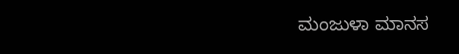ಮಂಜುಳಾ ಮಾನಸ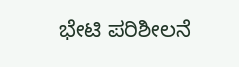ಭೇಟಿ ಪರಿಶೀಲನೆ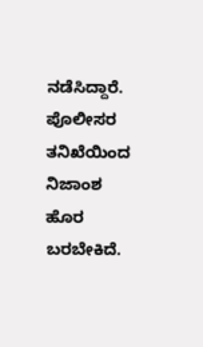ನಡೆಸಿದ್ದಾರೆ. ಪೊಲೀಸರ ತನಿಖೆಯಿಂದ ನಿಜಾಂಶ ಹೊರ ಬರಬೇಕಿದೆ.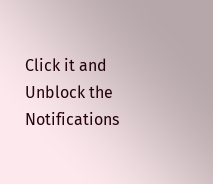Click it and Unblock the Notifications